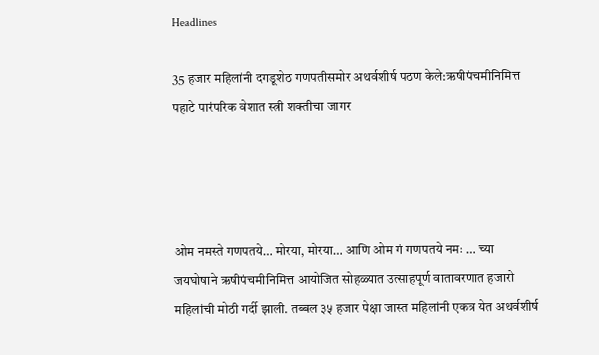Headlines

35 हजार महिलांनी दगडूशेठ गणपतीसमोर अथर्वशीर्ष पठण केले:ऋषीपंचमीनिमित्त पहाटे पारंपरिक वेशात स्त्री शक्तीचा जागर




ओम नमस्ते गणपतये… मोरया, मोरया… आणि ओम गं गणपतये नमः … च्या जयघोषाने ऋषीपंचमीनिमित्त आयोजित सोहळ्यात उत्साहपूर्ण वातावरणात हजारो महिलांची मोठी गर्दी झाली. तब्बल ३५ हजार पेक्षा जास्त महिलांनी एकत्र येत अथर्वशीर्ष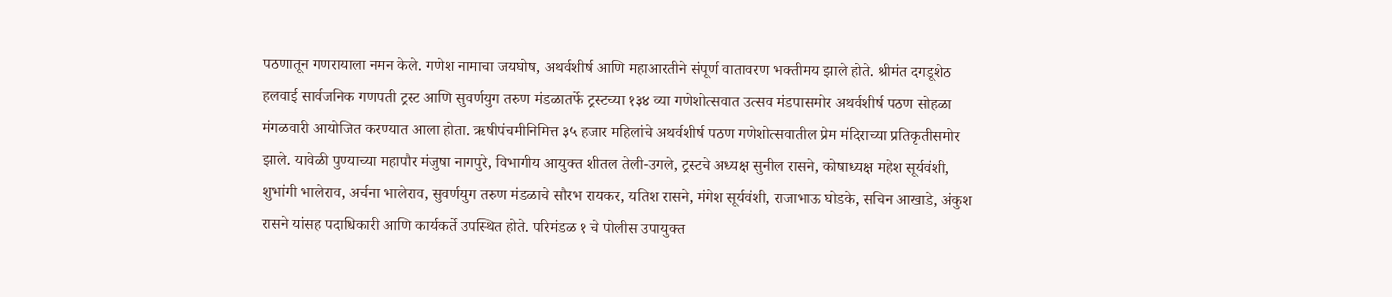पठणातून गणरायाला नमन केले. गणेश नामाचा जयघोष, अथर्वशीर्ष आणि महाआरतीने संपूर्ण वातावरण भक्तीमय झाले होते. श्रीमंत दगडूशेठ हलवाई सार्वजनिक गणपती ट्रस्ट आणि सुवर्णयुग तरुण मंडळातर्फे ट्रस्टच्या १३४ व्या गणेशोत्सवात उत्सव मंडपासमोर अथर्वशीर्ष पठण सोहळा मंगळवारी आयोजित करण्यात आला होता. ऋषीपंचमीनिमित्त ३५ हजार महिलांचे अथर्वशीर्ष पठण गणेशोत्सवातील प्रेम मंदिराच्या प्रतिकृतीसमोर झाले. यावेळी पुण्याच्या महापौर मंजुषा नागपुरे, विभागीय आयुक्त शीतल तेली-उगले, ट्रस्टचे अध्यक्ष सुनील रासने, कोषाध्यक्ष महेश सूर्यवंशी, शुभांगी भालेराव, अर्चना भालेराव, सुवर्णयुग तरुण मंडळाचे सौरभ रायकर, यतिश रासने, मंगेश सूर्यवंशी, राजाभाऊ घोडके, सचिन आखाडे, अंकुश रासने यांसह पदाधिकारी आणि कार्यकर्ते उपस्थित होते. परिमंडळ १ चे पोलीस उपायुक्त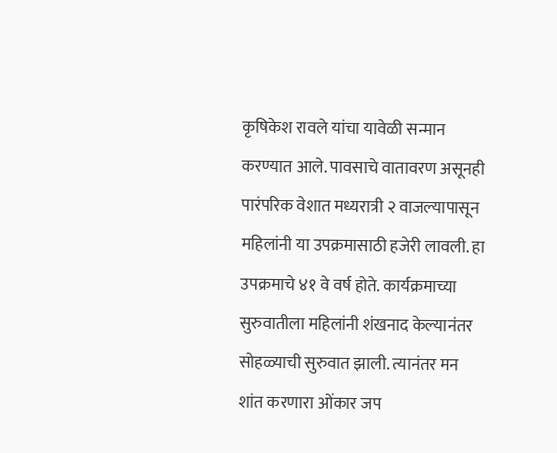कृषिकेश रावले यांचा यावेळी सन्मान करण्यात आले. पावसाचे वातावरण असूनही पारंपरिक वेशात मध्यरात्री २ वाजल्यापासून महिलांनी या उपक्रमासाठी हजेरी लावली. हा उपक्रमाचे ४१ वे वर्ष होते. कार्यक्रमाच्या सुरुवातीला महिलांनी शंखनाद केल्यानंतर सोहळ्याची सुरुवात झाली. त्यानंतर मन शांत करणारा ओंकार जप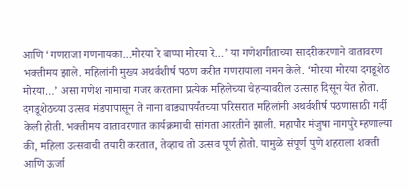आणि ‘गणराजा गणनायका…मोरया रे बाप्पा मोरया रे…’ या गणेशगीताच्या सादरीकरणाने वातावरण भक्तीमय झाले. महिलांनी मुख्य अथर्वशीर्ष पठण करीत गणरायाला नमन केले. ‘मोरया मोरया दगडूशेठ मोरया…’ असा गणेश नामाचा गजर करताना प्रत्येक महिलेच्या चेहऱ्यावरील उत्साह दिसून येत होता. दगडूशेठच्या उत्सव मंडपापासून ते नाना वाड्यापर्यंतच्या परिसरात महिलांनी अथर्वशीर्ष पठणासाठी गर्दी केली होती. भक्तीमय वातावरणात कार्यक्रमाची सांगता आरतीने झाली. महापौर मंजुषा नागपुरे म्हणाल्या की, महिला उत्सवाची तयारी करतात, तेव्हाच तो उत्सव पूर्ण होतो. यामुळे संपूर्ण पुणे शहराला शक्ती आणि ऊर्जा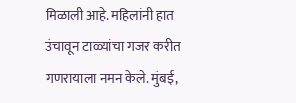मिळाली आहे. महिलांनी हात उंचावून टाळ्यांचा गजर करीत गणरायाला नमन केले. मुंबई,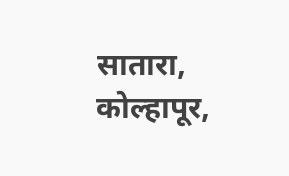सातारा, कोल्हापूर,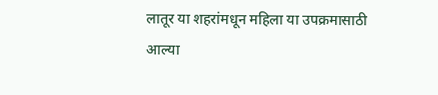लातूर या शहरांमधून महिला या उपक्रमासाठी आल्या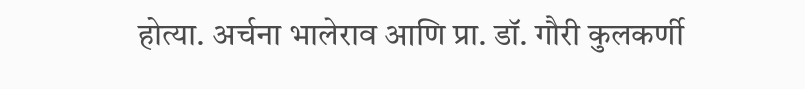होत्या. अर्चना भालेराव आणि प्रा. डॉ. गौरी कुलकर्णी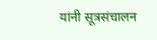यांनी सूत्रसंचालन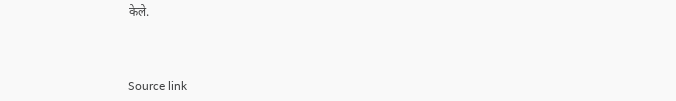केले.



Source link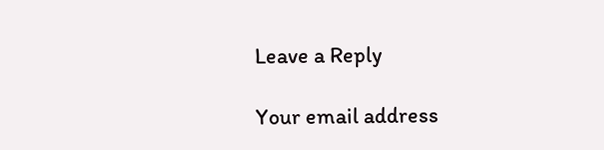Leave a Reply

Your email address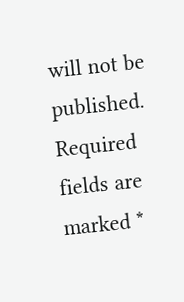will not be published. Required fields are marked *